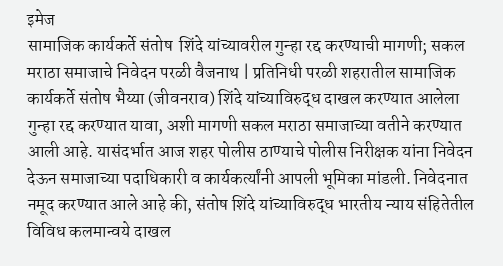इमेज
सामाजिक कार्यकर्ते संतोष  शिंदे यांच्यावरील गुन्हा रद्द करण्याची मागणी; सकल मराठा समाजाचे निवेदन परळी वैजनाथ | प्रतिनिधी परळी शहरातील सामाजिक कार्यकर्ते संतोष भैय्या (जीवनराव) शिंदे यांच्याविरुद्ध दाखल करण्यात आलेला गुन्हा रद्द करण्यात यावा, अशी मागणी सकल मराठा समाजाच्या वतीने करण्यात आली आहे. यासंदर्भात आज शहर पोलीस ठाण्याचे पोलीस निरीक्षक यांना निवेदन देऊन समाजाच्या पदाधिकारी व कार्यकर्त्यांनी आपली भूमिका मांडली. निवेदनात नमूद करण्यात आले आहे की, संतोष शिंदे यांच्याविरुद्ध भारतीय न्याय संहितेतील विविध कलमान्वये दाखल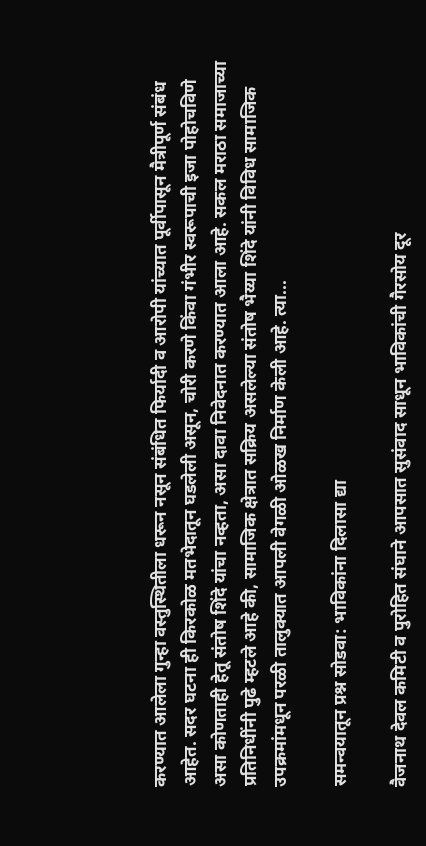करण्यात आलेला गुन्हा वस्तुस्थितीला धरून नसून संबंधित फिर्यादी व आरोपी यांच्यात पूर्वीपासून मैत्रीपूर्ण संबंध आहेत. सदर घटना ही किरकोळ मतभेदातून घडलेली असून, चोरी करणे किंवा गंभीर स्वरूपाची इजा पोहोचविणे असा कोणताही हेतू संतोष शिंदे यांचा नव्हता, असा दावा निवेदनात करण्यात आला आहे. सकल मराठा समाजाच्या प्रतिनिधींनी पुढे म्हटले आहे की, सामाजिक क्षेत्रात सक्रिय असलेल्या संतोष भैय्या शिंदे यांनी विविध सामाजिक उपक्रमांमधून परळी तालुक्यात आपली वेगळी ओळख निर्माण केली आहे. त्या...

समन्वयातून प्रश्न सोडवा: भाविकांना दिलासा द्या

वैजनाथ देवल कमिटी व पुरोहित संघाने आपसात सुसंवाद साधून भाविकांची गैरसोय दूर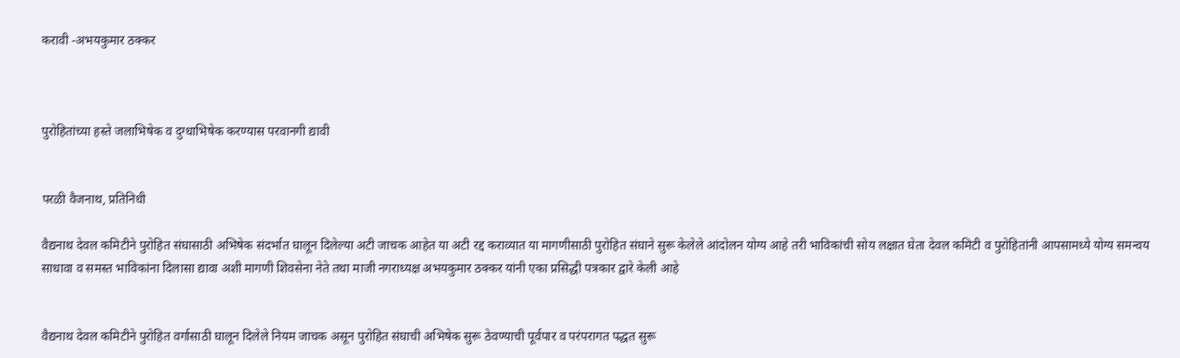करावी -अभयकुमार ठक्कर



पुरोहितांच्या हस्ते जलाभिषेक व दुग्धाभिषेक करण्यास परवानगी द्यावी


परळी वैजनाथ, प्रतिनिधी

वैद्यनाथ देवल कमिटीने पुरोहित संघासाठी अभिषेक संदर्भात घालून दिलेल्या अटी जाचक आहेत या अटी रद्द कराव्यात या मागणीसाठी पुरोहित संघाने सुरू केलेले आंदोलन योग्य आहे तरी भाविकांची सोय लक्षात घेता देवल कमिटी व पुरोहितांनी आपसामध्ये योग्य समन्वय साधावा व समस्त भाविकांना दिलासा द्यावा अशी मागणी शिवसेना नेते तथा माजी नगराध्यक्ष अभयकुमार ठक्कर यांनी एका प्रसिद्धी पत्रकार द्वारे केली आहे


वैद्यनाथ देवल कमिटीने पुरोहित वर्गासाठी घालून दिलेले नियम जाचक असून पुरोहित संघाची अभिषेक सुरू ठेवण्याची पूर्वपार व परंपरागत पद्धत सुरू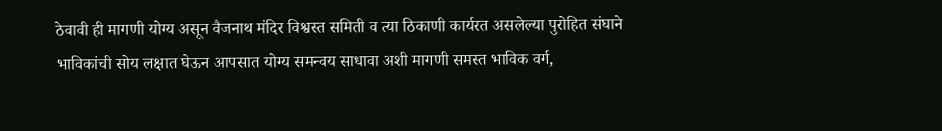ठेवावी ही मागणी योग्य असून वैजनाथ मंदिर विश्वस्त समिती व त्या ठिकाणी कार्यरत असलेल्या पुरोहित संघाने भाविकांची सोय लक्षात घेऊन आपसात योग्य समन्वय साधावा अशी मागणी समस्त भाविक वर्ग,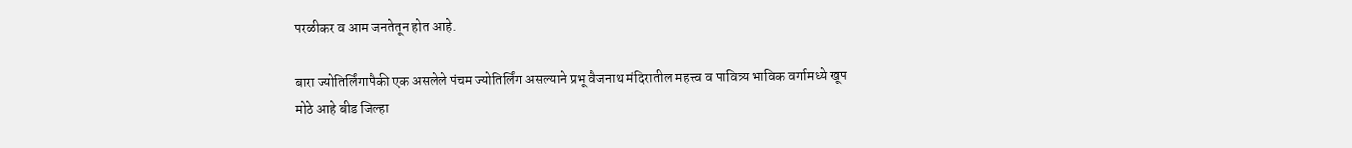परळीकर व आम जनतेतून होत आहे.

बारा ज्योतिर्लिंगापैकी एक असलेले पंचम ज्योतिर्लिंग असल्याने प्रभू वैजनाथ मंदिरातील महत्त्व व पावित्र्य भाविक वर्गामध्ये खूप मोठे आहे बीड जिल्हा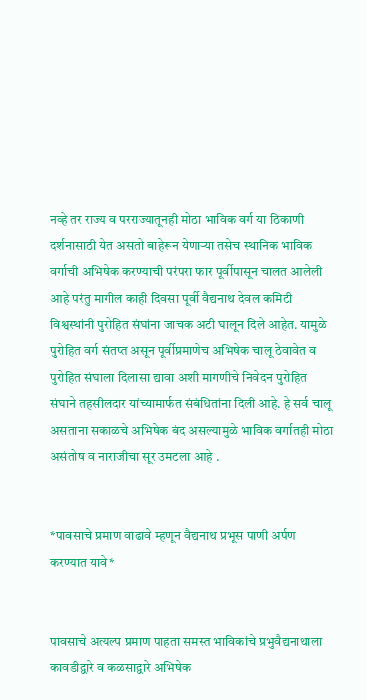नव्हे तर राज्य व परराज्यातूनही मोठा भाविक वर्ग या ठिकाणी दर्शनासाठी येत असतो बाहेरून येणाऱ्या तसेच स्थानिक भाविक वर्गाची अभिषेक करण्याची परंपरा फार पूर्वीपासून चालत आलेली आहे परंतु मागील काही दिवसा पूर्वी वैद्यनाथ देवल कमिटी विश्वस्थांनी पुरोहित संघांना जाचक अटी घालून दिले आहेत. यामुळे पुरोहित वर्ग संतप्त असून पूर्वीप्रमाणेच अभिषेक चालू ठेवावेत व पुरोहित संघाला दिलासा द्यावा अशी मागणीचे निवेदन पुरोहित संघाने तहसीलदार यांच्यामार्फत संबंधितांना दिली आहे. हे सर्व चालू असताना सकाळचे अभिषेक बंद असल्यामुळे भाविक वर्गातही मोठा असंतोष व नाराजीचा सूर उमटला आहे .


*पावसाचे प्रमाण वाढावे म्हणून वैद्यनाथ प्रभूस पाणी अर्पण करण्यात यावे*


पावसाचे अत्यल्प प्रमाण पाहता समस्त भाविकांचे प्रभुवैद्यनाथाला कावडीद्वारे व कळसाद्वारे अभिषेक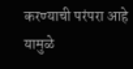करण्याची परंपरा आहे यामुळे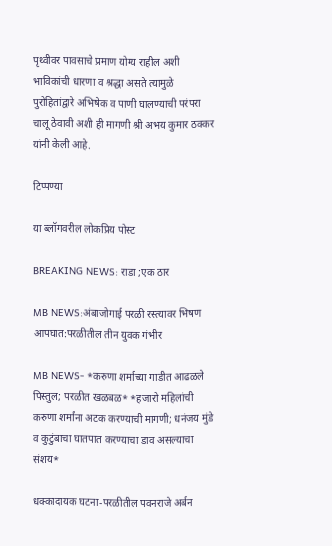पृथ्वीवर पावसाचे प्रमाण योग्य राहील अशी भाविकांची धारणा व श्रद्धा असते त्यामुळे पुरोहितांद्वारे अभिषेक व पाणी घालण्याची परंपरा चालू ठेवावी अशी ही मागणी श्री अभय कुमार ठक्कर यांनी केली आहे.

टिप्पण्या

या ब्लॉगवरील लोकप्रिय पोस्ट

BREAKING NEWS: राडा ;एक ठार

MB NEWS:अंबाजोगाई परळी रस्त्यावर भिषण आपघात:परळीतील तीन युवक गंभीर

MB NEWS- *करुणा शर्माच्या गाडीत आढळले पिस्तुल; परळीत खळबळ* *हजारो महिलांची करुणा शर्मांना अटक करण्याची मागणी; धनंजय मुंडे व कुटुंबाचा घातपात करण्याचा डाव असल्याचा संशय*

धक्कादायक घटना-परळीतील पवनराजे अर्बन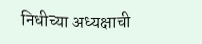निधीच्या अध्यक्षाची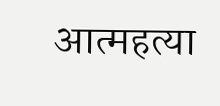आत्महत्या